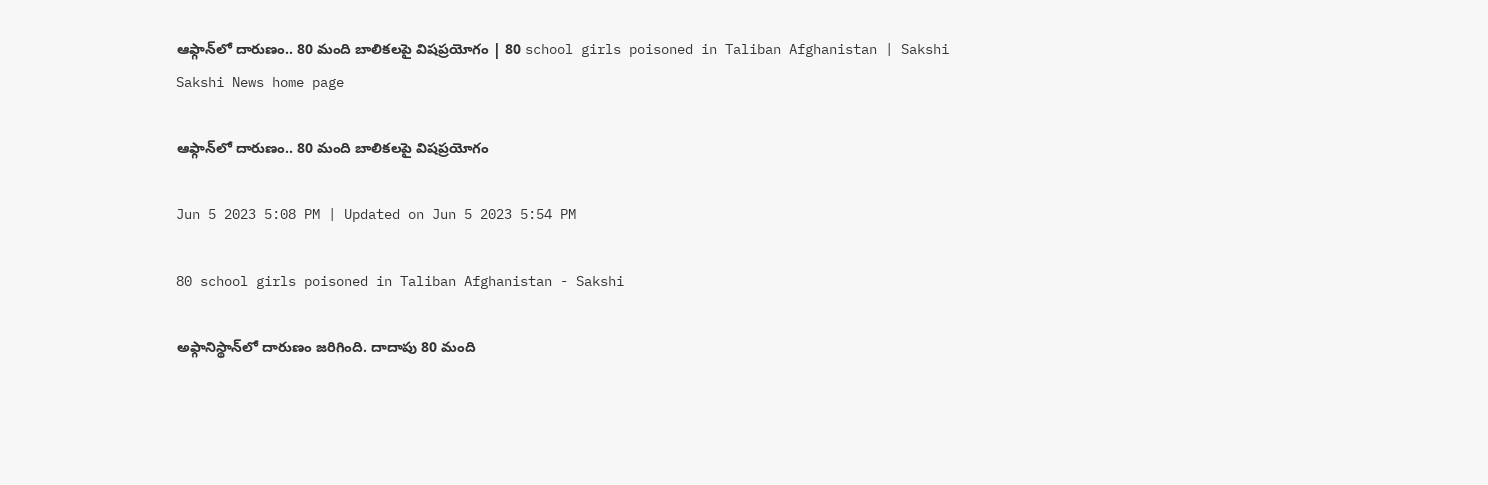ఆఫ్గాన్‌లో దారుణం.. 80 మంది బాలికలపై విషప్రయోగం | 80 school girls poisoned in Taliban Afghanistan | Sakshi
Sakshi News home page

ఆఫ్గాన్‌లో దారుణం.. 80 మంది బాలికలపై విషప్రయోగం

Jun 5 2023 5:08 PM | Updated on Jun 5 2023 5:54 PM

80 school girls poisoned in Taliban Afghanistan - Sakshi

అఫ్గానిస్థాన్‌లో దారుణం జరిగింది. దాదాపు 80 మంది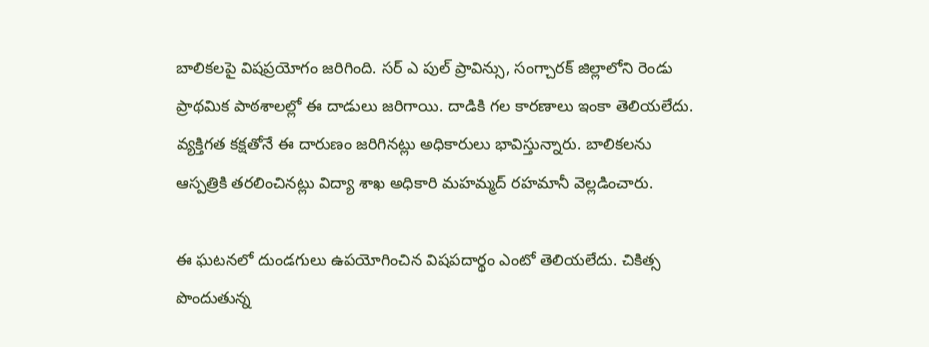బాలికలపై విషప్రయోగం జరిగింది. సర్‌ ఎ పుల్ ప్రావిన్సు, సంగ్చారక్ జిల్లాలోని రెండు ప్రాథమిక పాఠశాలల్లో ఈ దాడులు జరిగాయి. దాడికి గల కారణాలు ఇంకా తెలియలేదు. వ్యక్తిగత కక్షతోనే ఈ దారుణం జరిగినట్లు అధికారులు భావిస్తున్నారు. బాలికలను ఆస్పత్రికి తరలించినట్లు విద్యా శాఖ అధికారి మహమ్మద్ రహమానీ వెల్లడించారు.

ఈ ఘటనలో దుండగులు ఉపయోగించిన విషపదార్థం ఎంటో తెలియలేదు. చికిత్స పొందుతున్న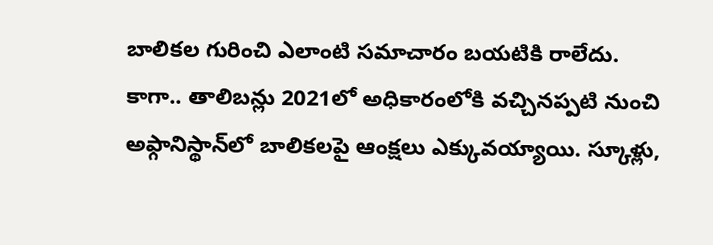బాలికల గురించి ఎలాంటి సమాచారం బయటికి రాలేదు. కాగా.. తాలిబన్లు 2021లో అధికారంలోకి వచ్చినప్పటి నుంచి అఫ్గానిస్థాన్‌లో బాలికలపై ఆంక్షలు ఎక్కువయ్యాయి. స్కూళ్లు,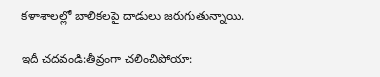కళాశాలల్లో బాలికలపై దాడులు జరుగుతున్నాయి.

ఇదీ చదవండి:తీవ్రంగా చలించిపోయా: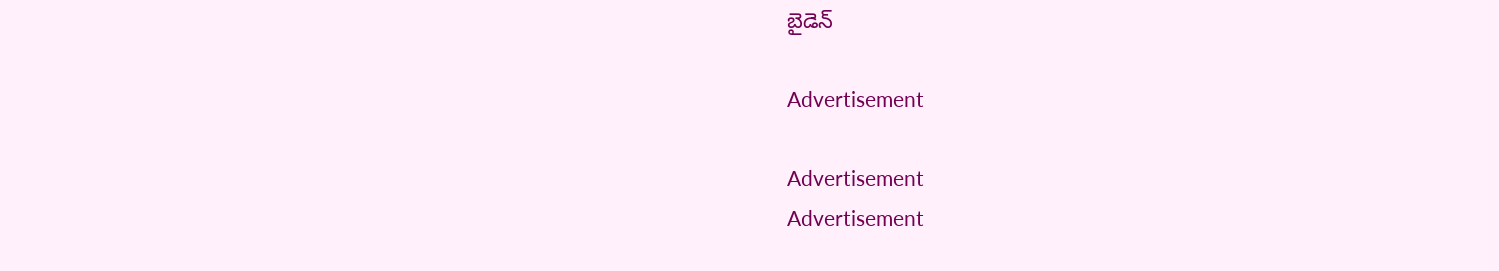బైడెన్‌

Advertisement

Advertisement
Advertisement